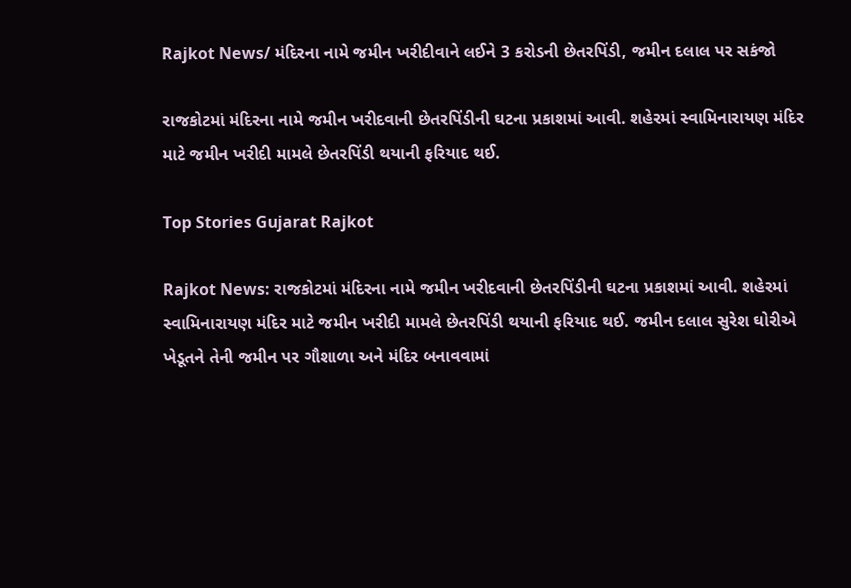Rajkot News/ મંદિરના નામે જમીન ખરીદીવાને લઈને 3 કરોડની છેતરપિંડી, જમીન દલાલ પર સકંજો

રાજકોટમાં મંદિરના નામે જમીન ખરીદવાની છેતરપિંડીની ઘટના પ્રકાશમાં આવી. શહેરમાં સ્વામિનારાયણ મંદિર માટે જમીન ખરીદી મામલે છેતરપિંડી થયાની ફરિયાદ થઈ.

Top Stories Gujarat Rajkot

Rajkot News: રાજકોટમાં મંદિરના નામે જમીન ખરીદવાની છેતરપિંડીની ઘટના પ્રકાશમાં આવી. શહેરમાં સ્વામિનારાયણ મંદિર માટે જમીન ખરીદી મામલે છેતરપિંડી થયાની ફરિયાદ થઈ. જમીન દલાલ સુરેશ ઘોરીએ ખેડૂતને તેની જમીન પર ગૌશાળા અને મંદિર બનાવવામાં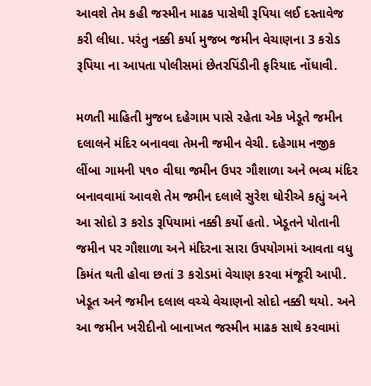આવશે તેમ કહી જસ્મીન માઢક પાસેથી રૂપિયા લઈ દસ્તાવેજ કરી લીધા. પરંતુ નક્કી કર્યા મુજબ જમીન વેચાણના 3 કરોડ રૂપિયા ના આપતા પોલીસમાં છેતરપિંડીની ફરિયાદ નોંધાવી.

મળતી માહિતી મુજબ દહેગામ પાસે રહેતા એક ખેડૂતે જમીન દલાલને મંદિર બનાવવા તેમની જમીન વેચી. દહેગામ નજીક લીંબા ગામની ૫૧૦ વીઘા જમીન ઉપર ગૌશાળા અને ભવ્ય મંદિર બનાવવામાં આવશે તેમ જમીન દલાલે સુરેશ ઘોરીએ કહ્યું અને આ સોદો 3 કરોડ રૂપિયામાં નક્કી કર્યો હતો. ખેડૂતને પોતાની જમીન પર ગૌશાળા અને મંદિરના સારા ઉપયોગમાં આવતા વધુ કિમંત થતી હોવા છતાં 3 કરોડમાં વેચાણ કરવા મંજૂરી આપી. ખેડૂત અને જમીન દલાલ વચ્ચે વેચાણનો સોદો નક્કી થયો. અને આ જમીન ખરીદીનો બાનાખત જસ્મીન માઢક સાથે કરવામાં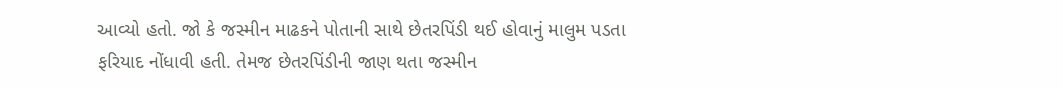આવ્યો હતો. જો કે જસ્મીન માઢકને પોતાની સાથે છેતરપિંડી થઈ હોવાનું માલુમ પડતા ફરિયાદ નોંધાવી હતી. તેમજ છેતરપિંડીની જાણ થતા જસ્મીન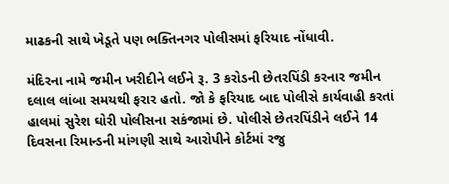માઢકની સાથે ખેડૂતે પણ ભક્તિનગર પોલીસમાં ફરિયાદ નોંધાવી.

મંદિરના નામે જમીન ખરીદીને લઈને રૂ. 3 કરોડની છેતરપિંડી કરનાર જમીન દલાલ લાંબા સમયથી ફરાર હતો. જો કે ફરિયાદ બાદ પોલીસે કાર્યવાહી કરતાં હાલમાં સુરેશ ઘોરી પોલીસના સકંજામાં છે. પોલીસે છેતરપિંડીને લઈને 14 દિવસના રિમાન્ડની માંગણી સાથે આરોપીને કોર્ટમાં રજુ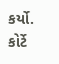કર્યો. કોર્ટે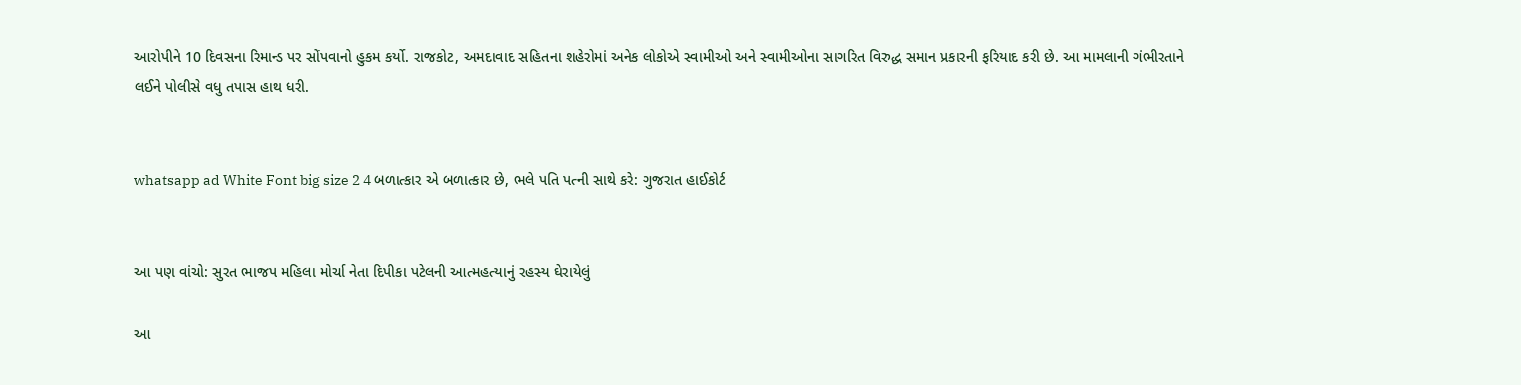આરોપીને 10 દિવસના રિમાન્ડ પર સોંપવાનો હુકમ કર્યો. રાજકોટ, અમદાવાદ સહિતના શહેરોમાં અનેક લોકોએ સ્વામીઓ અને સ્વામીઓના સાગરિત વિરુદ્ધ સમાન પ્રકારની ફરિયાદ કરી છે. આ મામલાની ગંભીરતાને લઈને પોલીસે વધુ તપાસ હાથ ધરી.


whatsapp ad White Font big size 2 4 બળાત્કાર એ બળાત્કાર છે, ભલે પતિ પત્ની સાથે કરે: ગુજરાત હાઈકોર્ટ


આ પણ વાંચો: સુરત ભાજપ મહિલા મોર્ચા નેતા દિપીકા પટેલની આત્મહત્યાનું રહસ્ય ઘેરાયેલું

આ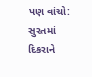પણ વાંચો:  સુરતમાં દિકરાને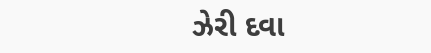ઝેરી દવા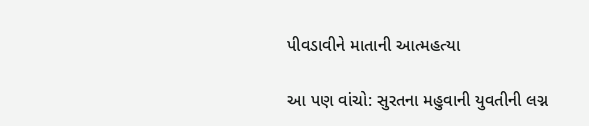પીવડાવીને માતાની આત્મહત્યા

આ પણ વાંચો: સુરતના મહુવાની યુવતીની લગ્ન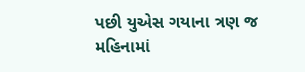પછી યુએસ ગયાના ત્રણ જ મહિનામાં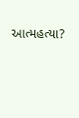આત્મહત્યા?